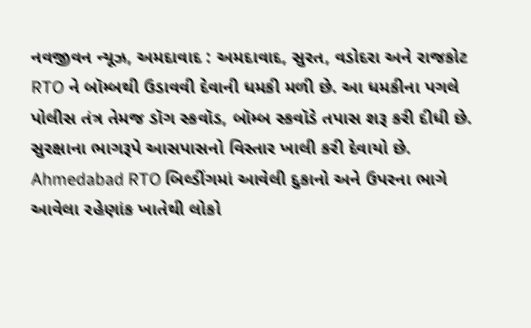નવજીવન ન્યૂઝ, અમદાવાદ : અમદાવાદ, સુરત, વડોદરા અને રાજકોટ RTO ને બૉમ્બથી ઉડાવવી દેવાની ધમકી મળી છે. આ ધમકીના પગલે પોલીસ તંત્ર તેમજ ડૉગ સ્કવૉડ, બૉમ્બ સ્કવૉડે તપાસ શરૂ કરી દીધી છે. સુરક્ષાના ભાગરૂપે આસપાસનો વિસ્તાર ખાલી કરી દેવાયો છે. Ahmedabad RTO બિલ્ડીંગમાં આવેલી દુકાનો અને ઉપરના ભાગે આવેલા રહેણાંક ખાતેથી લોકો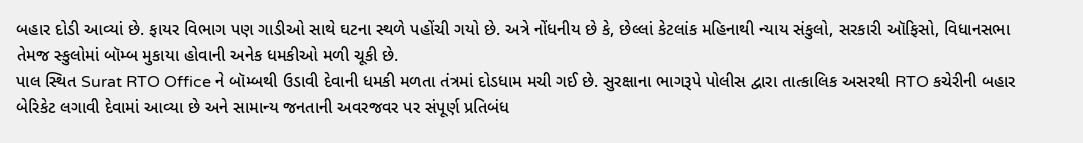બહાર દોડી આવ્યાં છે. ફાયર વિભાગ પણ ગાડીઓ સાથે ઘટના સ્થળે પહોંચી ગયો છે. અત્રે નોંધનીય છે કે, છેલ્લાં કેટલાંક મહિનાથી ન્યાય સંકુલો, સરકારી ઑફિસો, વિધાનસભા તેમજ સ્કુલોમાં બૉમ્બ મુકાયા હોવાની અનેક ધમકીઓ મળી ચૂકી છે.
પાલ સ્થિત Surat RTO Office ને બૉમ્બથી ઉડાવી દેવાની ધમકી મળતા તંત્રમાં દોડધામ મચી ગઈ છે. સુરક્ષાના ભાગરૂપે પોલીસ દ્વારા તાત્કાલિક અસરથી RTO કચેરીની બહાર બેરિકેટ લગાવી દેવામાં આવ્યા છે અને સામાન્ય જનતાની અવરજવર પર સંપૂર્ણ પ્રતિબંધ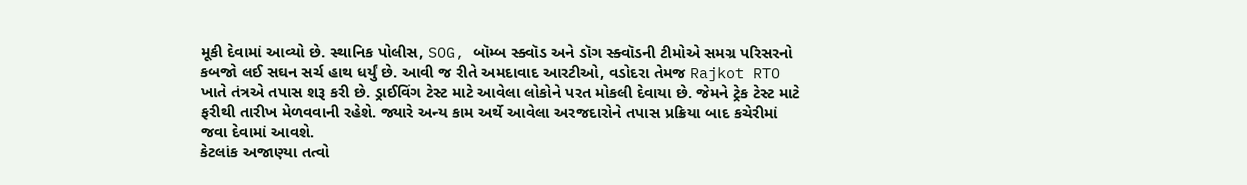મૂકી દેવામાં આવ્યો છે. સ્થાનિક પોલીસ, SOG, બૉમ્બ સ્ક્વૉડ અને ડૉગ સ્ક્વૉડની ટીમોએ સમગ્ર પરિસરનો કબજો લઈ સઘન સર્ચ હાથ ધર્યું છે. આવી જ રીતે અમદાવાદ આરટીઓ, વડોદરા તેમજ Rajkot RTO ખાતે તંત્રએ તપાસ શરૂ કરી છે. ડ્રાઈવિંગ ટેસ્ટ માટે આવેલા લોકોને પરત મોકલી દેવાયા છે. જેમને ટ્રેક ટેસ્ટ માટે ફરીથી તારીખ મેળવવાની રહેશે. જ્યારે અન્ય કામ અર્થે આવેલા અરજદારોને તપાસ પ્રક્રિયા બાદ કચેરીમાં જવા દેવામાં આવશે.
કેટલાંક અજાણ્યા તત્વો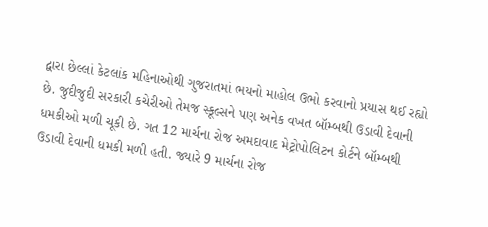દ્વારા છેલ્લાં કેટલાંક મહિનાઓથી ગુજરાતમાં ભયનો માહોલ ઉભો કરવાનો પ્રયાસ થઈ રહ્યો છે. જુદીજુદી સરકારી કચેરીઓ તેમજ સ્કૂલ્સને પણ અનેક વખત બૉમ્બથી ઉડાવી દેવાની ધમકીઓ મળી ચૂકી છે. ગત 12 માર્ચના રોજ અમદાવાદ મેટ્રોપોલિટન કોર્ટને બૉમ્બથી ઉડાવી દેવાની ધમકી મળી હતી. જ્યારે 9 માર્ચના રોજ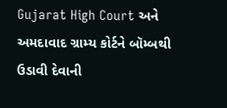Gujarat High Court અને અમદાવાદ ગ્રામ્ય કોર્ટને બૉમ્બથી ઉડાવી દેવાની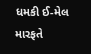ધમકી ઈ-મેલ મારફતે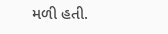મળી હતી.